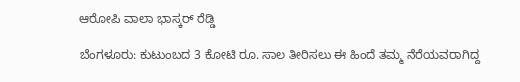ಆರೋಪಿ ವಾಲಾ ಭಾಸ್ಕರ್ ರೆಡ್ಡಿ

ಬೆಂಗಳೂರು: ಕುಟುಂಬದ 3 ಕೋಟಿ ರೂ. ಸಾಲ ತೀರಿಸಲು ಈ ಹಿಂದೆ ತಮ್ಮ ನೆರೆಯವರಾಗಿದ್ದ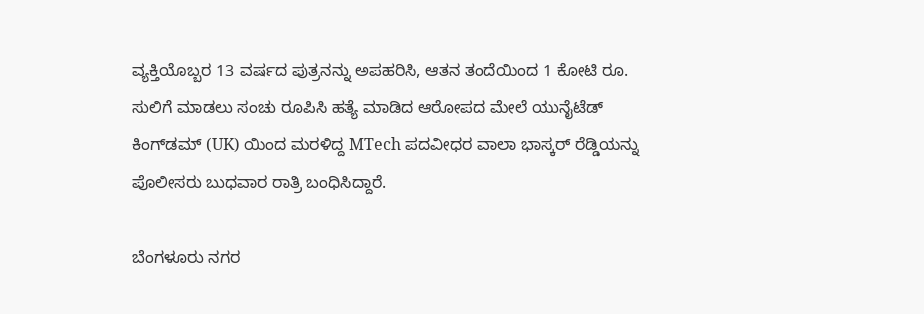ವ್ಯಕ್ತಿಯೊಬ್ಬರ 13 ವರ್ಷದ ಪುತ್ರನನ್ನು ಅಪಹರಿಸಿ, ಆತನ ತಂದೆಯಿಂದ 1 ಕೋಟಿ ರೂ. ಸುಲಿಗೆ ಮಾಡಲು ಸಂಚು ರೂಪಿಸಿ ಹತ್ಯೆ ಮಾಡಿದ ಆರೋಪದ ಮೇಲೆ ಯುನೈಟೆಡ್ ಕಿಂಗ್‌ಡಮ್ (UK) ಯಿಂದ ಮರಳಿದ್ದ MTech ಪದವೀಧರ ವಾಲಾ ಭಾಸ್ಕರ್ ರೆಡ್ಡಿಯನ್ನು ಪೊಲೀಸರು ಬುಧವಾರ ರಾತ್ರಿ ಬಂಧಿಸಿದ್ದಾರೆ.

ಬೆಂಗಳೂರು ನಗರ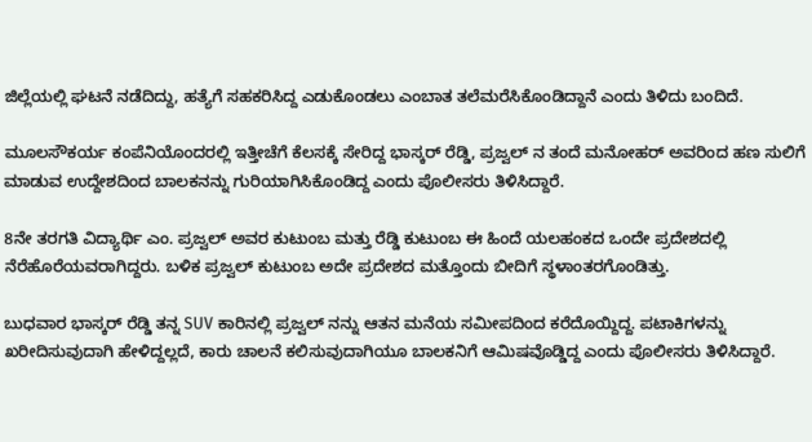ಜಿಲ್ಲೆಯಲ್ಲಿ ಘಟನೆ ನಡೆದಿದ್ದು, ಹತ್ಯೆಗೆ ಸಹಕರಿಸಿದ್ದ ಎಡುಕೊಂಡಲು ಎಂಬಾತ ತಲೆಮರೆಸಿಕೊಂಡಿದ್ದಾನೆ ಎಂದು ತಿಳಿದು ಬಂದಿದೆ.

ಮೂಲಸೌಕರ್ಯ ಕಂಪೆನಿಯೊಂದರಲ್ಲಿ ಇತ್ತೀಚೆಗೆ ಕೆಲಸಕ್ಕೆ ಸೇರಿದ್ದ ಭಾಸ್ಕರ್ ರೆಡ್ಡಿ, ಪ್ರಜ್ವಲ್‌ ನ ತಂದೆ ಮನೋಹರ್ ಅವರಿಂದ ಹಣ ಸುಲಿಗೆ ಮಾಡುವ ಉದ್ದೇಶದಿಂದ ಬಾಲಕನನ್ನು ಗುರಿಯಾಗಿಸಿಕೊಂಡಿದ್ದ ಎಂದು ಪೊಲೀಸರು ತಿಳಿಸಿದ್ದಾರೆ.

8ನೇ ತರಗತಿ ವಿದ್ಯಾರ್ಥಿ ಎಂ. ಪ್ರಜ್ವಲ್ ಅವರ ಕುಟುಂಬ ಮತ್ತು ರೆಡ್ಡಿ ಕುಟುಂಬ ಈ ಹಿಂದೆ ಯಲಹಂಕದ ಒಂದೇ ಪ್ರದೇಶದಲ್ಲಿ ನೆರೆಹೊರೆಯವರಾಗಿದ್ದರು. ಬಳಿಕ ಪ್ರಜ್ವಲ್ ಕುಟುಂಬ ಅದೇ ಪ್ರದೇಶದ ಮತ್ತೊಂದು ಬೀದಿಗೆ ಸ್ಥಳಾಂತರಗೊಂಡಿತ್ತು.

ಬುಧವಾರ ಭಾಸ್ಕರ್ ರೆಡ್ಡಿ ತನ್ನ SUV ಕಾರಿನಲ್ಲಿ ಪ್ರಜ್ವಲ್‌ ನನ್ನು ಆತನ ಮನೆಯ ಸಮೀಪದಿಂದ ಕರೆದೊಯ್ದಿದ್ದ. ಪಟಾಕಿಗಳನ್ನು ಖರೀದಿಸುವುದಾಗಿ ಹೇಳಿದ್ದಲ್ಲದೆ, ಕಾರು ಚಾಲನೆ ಕಲಿಸುವುದಾಗಿಯೂ ಬಾಲಕನಿಗೆ ಆಮಿಷವೊಡ್ಡಿದ್ದ ಎಂದು ಪೊಲೀಸರು ತಿಳಿಸಿದ್ದಾರೆ.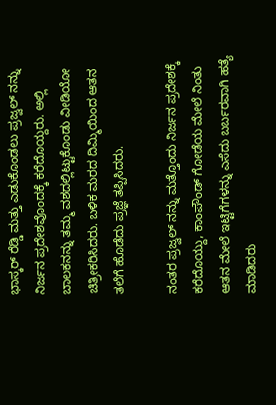ಭಾಸ್ಕರ್ ರೆಡ್ಡಿ ಮತ್ತು ಎಡುಕೊಂಡಲು ಪ್ರಜ್ವಲ್‌ ನನ್ನು ನಿರ್ಜನ ಪ್ರದೇಶವೊಂದಕ್ಕೆ ಕರೆದೊಯ್ದರು. ಅಲ್ಲಿ ಬಾಲಕನನ್ನು ತಮ್ಮ ವಶದಲ್ಲಿಟ್ಟುಕೊಂಡು ವೀಡಿಯೋ ಚಿತ್ರೀಕರಿಸಿದರು. ಬಳಿಕ ಮರದ ದಿಮ್ಮಿಯಿಂದ ಆತನ ತಲೆಗೆ ಹೊಡೆದು ಪ್ರಜ್ಞೆ ತಪ್ಪಿಸಿದರು.

ನಂತರ ಪ್ರಜ್ವಲ್‌ ನನ್ನು ಮತ್ತೊಂದು ನಿರ್ಜನ ಪ್ರದೇಶಕ್ಕೆ ಕರೆದೊಯ್ದು, ಕಾಂಪೌಂಡ್ ಗೋಡೆಯ ಮೇಲೆ ನಿಂತು ಆತನ ಮೇಲೆ ಇಟ್ಟಿಗೆಗಳನ್ನು ಎಸೆದು ಬರ್ಬರವಾಗಿ ಹತ್ಯೆ ಮಾಡಿದರು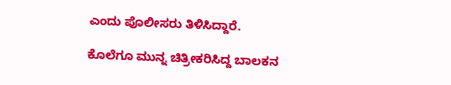ಎಂದು ಪೊಲೀಸರು ತಿಳಿಸಿದ್ದಾರೆ.

ಕೊಲೆಗೂ ಮುನ್ನ ಚಿತ್ರೀಕರಿಸಿದ್ದ ಬಾಲಕನ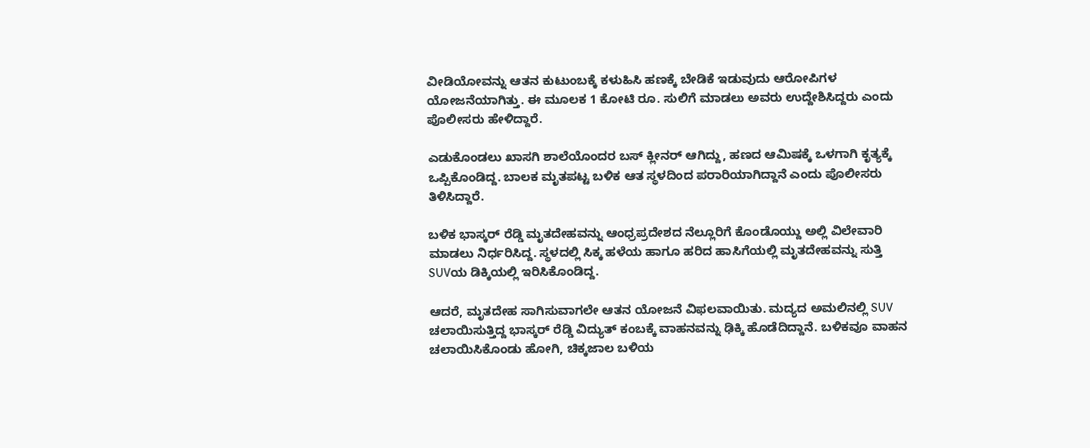ವೀಡಿಯೋವನ್ನು ಆತನ ಕುಟುಂಬಕ್ಕೆ ಕಳುಹಿಸಿ ಹಣಕ್ಕೆ ಬೇಡಿಕೆ ಇಡುವುದು ಆರೋಪಿಗಳ ಯೋಜನೆಯಾಗಿತ್ತು. ಈ ಮೂಲಕ 1 ಕೋಟಿ ರೂ. ಸುಲಿಗೆ ಮಾಡಲು ಅವರು ಉದ್ದೇಶಿಸಿದ್ದರು ಎಂದು ಪೊಲೀಸರು ಹೇಳಿದ್ದಾರೆ.

ಎಡುಕೊಂಡಲು ಖಾಸಗಿ ಶಾಲೆಯೊಂದರ ಬಸ್ ಕ್ಲೀನರ್ ಆಗಿದ್ದು, ಹಣದ ಆಮಿಷಕ್ಕೆ ಒಳಗಾಗಿ ಕೃತ್ಯಕ್ಕೆ ಒಪ್ಪಿಕೊಂಡಿದ್ದ. ಬಾಲಕ ಮೃತಪಟ್ಟ ಬಳಿಕ ಆತ ಸ್ಥಳದಿಂದ ಪರಾರಿಯಾಗಿದ್ದಾನೆ ಎಂದು ಪೊಲೀಸರು ತಿಳಿಸಿದ್ದಾರೆ.

ಬಳಿಕ ಭಾಸ್ಕರ್ ರೆಡ್ಡಿ ಮೃತದೇಹವನ್ನು ಆಂಧ್ರಪ್ರದೇಶದ ನೆಲ್ಲೂರಿಗೆ ಕೊಂಡೊಯ್ದು ಅಲ್ಲಿ ವಿಲೇವಾರಿ ಮಾಡಲು ನಿರ್ಧರಿಸಿದ್ದ. ಸ್ಥಳದಲ್ಲಿ ಸಿಕ್ಕ ಹಳೆಯ ಹಾಗೂ ಹರಿದ ಹಾಸಿಗೆಯಲ್ಲಿ ಮೃತದೇಹವನ್ನು ಸುತ್ತಿ SUVಯ ಡಿಕ್ಕಿಯಲ್ಲಿ ಇರಿಸಿಕೊಂಡಿದ್ದ.

ಆದರೆ, ಮೃತದೇಹ ಸಾಗಿಸುವಾಗಲೇ ಆತನ ಯೋಜನೆ ವಿಫಲವಾಯಿತು. ಮದ್ಯದ ಅಮಲಿನಲ್ಲಿ SUV ಚಲಾಯಿಸುತ್ತಿದ್ದ ಭಾಸ್ಕರ್ ರೆಡ್ಡಿ ವಿದ್ಯುತ್ ಕಂಬಕ್ಕೆ ವಾಹನವನ್ನು ಢಿಕ್ಕಿ ಹೊಡೆದಿದ್ದಾನೆ. ಬಳಿಕವೂ ವಾಹನ ಚಲಾಯಿಸಿಕೊಂಡು ಹೋಗಿ, ಚಿಕ್ಕಜಾಲ ಬಳಿಯ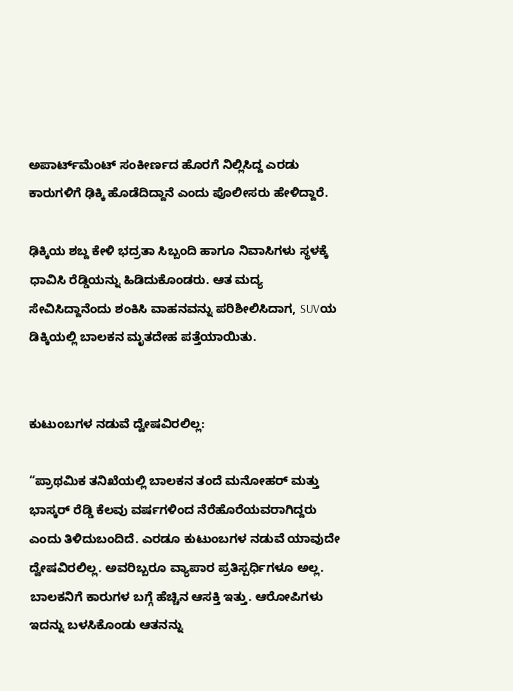ಅಪಾರ್ಟ್‌ಮೆಂಟ್ ಸಂಕೀರ್ಣದ ಹೊರಗೆ ನಿಲ್ಲಿಸಿದ್ದ ಎರಡು ಕಾರುಗಳಿಗೆ ಢಿಕ್ಕಿ ಹೊಡೆದಿದ್ದಾನೆ ಎಂದು ಪೊಲೀಸರು ಹೇಳಿದ್ದಾರೆ.

ಢಿಕ್ಕಿಯ ಶಬ್ದ ಕೇಳಿ ಭದ್ರತಾ ಸಿಬ್ಬಂದಿ ಹಾಗೂ ನಿವಾಸಿಗಳು ಸ್ಥಳಕ್ಕೆ ಧಾವಿಸಿ ರೆಡ್ಡಿಯನ್ನು ಹಿಡಿದುಕೊಂಡರು. ಆತ ಮದ್ಯ ಸೇವಿಸಿದ್ದಾನೆಂದು ಶಂಕಿಸಿ ವಾಹನವನ್ನು ಪರಿಶೀಲಿಸಿದಾಗ, SUVಯ ಡಿಕ್ಕಿಯಲ್ಲಿ ಬಾಲಕನ ಮೃತದೇಹ ಪತ್ತೆಯಾಯಿತು.


ಕುಟುಂಬಗಳ ನಡುವೆ ದ್ವೇಷವಿರಲಿಲ್ಲ:

“ಪ್ರಾಥಮಿಕ ತನಿಖೆಯಲ್ಲಿ ಬಾಲಕನ ತಂದೆ ಮನೋಹರ್ ಮತ್ತು ಭಾಸ್ಕರ್ ರೆಡ್ಡಿ ಕೆಲವು ವರ್ಷಗಳಿಂದ ನೆರೆಹೊರೆಯವರಾಗಿದ್ದರು ಎಂದು ತಿಳಿದುಬಂದಿದೆ. ಎರಡೂ ಕುಟುಂಬಗಳ ನಡುವೆ ಯಾವುದೇ ದ್ವೇಷವಿರಲಿಲ್ಲ. ಅವರಿಬ್ಬರೂ ವ್ಯಾಪಾರ ಪ್ರತಿಸ್ಪರ್ಧಿಗಳೂ ಅಲ್ಲ. ಬಾಲಕನಿಗೆ ಕಾರುಗಳ ಬಗ್ಗೆ ಹೆಚ್ಚಿನ ಆಸಕ್ತಿ ಇತ್ತು. ಆರೋಪಿಗಳು ಇದನ್ನು ಬಳಸಿಕೊಂಡು ಆತನನ್ನು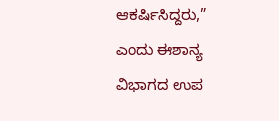ಆಕರ್ಷಿಸಿದ್ದರು,” ಎಂದು ಈಶಾನ್ಯ ವಿಭಾಗದ ಉಪ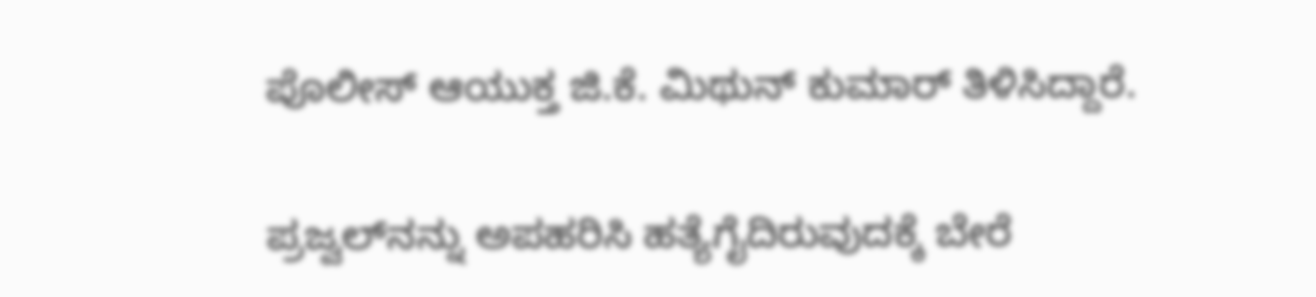ಪೊಲೀಸ್ ಆಯುಕ್ತ ಜಿ.ಕೆ. ಮಿಥುನ್ ಕುಮಾರ್ ತಿಳಿಸಿದ್ದಾರೆ.

ಪ್ರಜ್ವಲ್‌ನನ್ನು ಅಪಹರಿಸಿ ಹತ್ಯೆಗೈದಿರುವುದಕ್ಕೆ ಬೇರೆ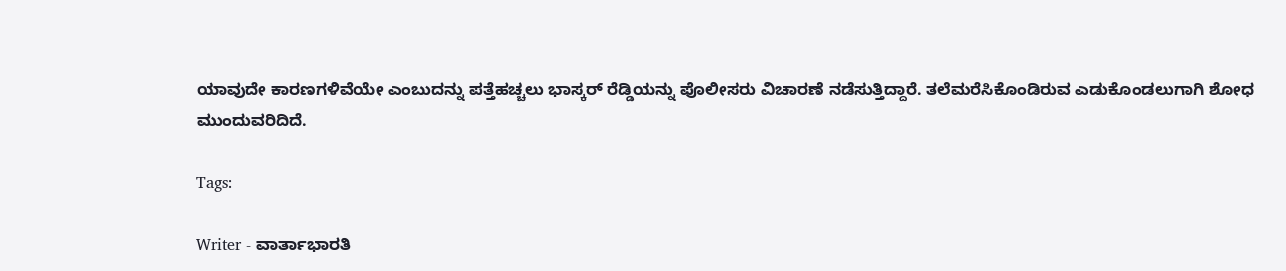ಯಾವುದೇ ಕಾರಣಗಳಿವೆಯೇ ಎಂಬುದನ್ನು ಪತ್ತೆಹಚ್ಚಲು ಭಾಸ್ಕರ್ ರೆಡ್ಡಿಯನ್ನು ಪೊಲೀಸರು ವಿಚಾರಣೆ ನಡೆಸುತ್ತಿದ್ದಾರೆ. ತಲೆಮರೆಸಿಕೊಂಡಿರುವ ಎಡುಕೊಂಡಲುಗಾಗಿ ಶೋಧ ಮುಂದುವರಿದಿದೆ.

Tags:

Writer - ವಾರ್ತಾಭಾರತಿ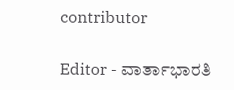contributor

Editor - ವಾರ್ತಾಭಾರತಿ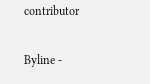contributor

Byline -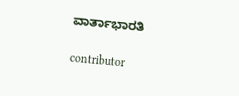ವಾರ್ತಾಭಾರತಿ

contributor